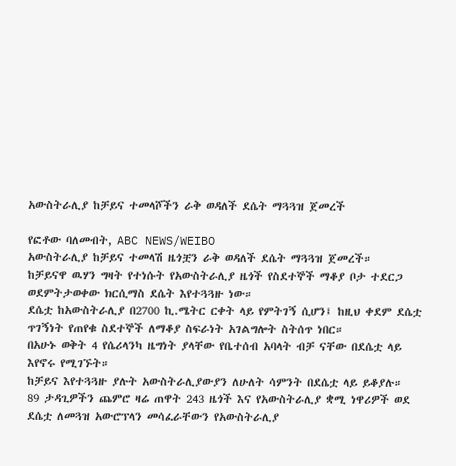አውስትራሊያ ከቻይና ተመላሾችን ራቅ ወዳለች ደሴት ማጓጓዝ ጀመረች

የፎቶው ባለመብት, ABC NEWS/WEIBO
አውስትራሊያ ከቻይና ተመላሽ ዜጎቿን ራቅ ወዳለች ደሴት ማጓጓዝ ጀመረች።
ከቻይናዋ ዉሃን ግዛት የተነሱት የአውስትራሊያ ዜጎች የስደተኞች ማቆያ ቦታ ተደርጋ ወደምትታወቀው ክርሲማስ ደሴት እየተጓጓዙ ነው።
ደሴቷ ከአውስትራሊያ በ2700 ኪ.ሜትር ርቀት ላይ የምትገኝ ሲሆን፤ ከዚህ ቀደም ደሴቷ ጥገኝነት የጠየቁ ስደተኞች ለማቆያ ስፍራነት አገልግሎት ስትሰጥ ነበር።
በአሁኑ ወቅት 4 የሴሪላንካ ዜግነት ያላቸው የቤተሰብ አባላት ብቻ ናቸው በደሴቷ ላይ እየኖሩ የሚገኙት።
ከቻይና እየተጓጓዙ ያሉት አውስትራሊያውያን ለሁለት ሳምንት በደሴቷ ላይ ይቆያሉ።
89 ታዳጊዎችን ጨምሮ ዛሬ ጠዋት 243 ዜጎች እና የአውስትራሊያ ቋሚ ነዋሪዎች ወደ ደሴቷ ለመጓዝ አውሮፕላን መሳፈራቸውን የአውስትራሊያ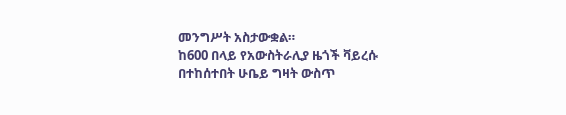መንግሥት አስታውቋል።
ከ600 በላይ የአውስትራሊያ ዜጎች ቫይረሱ በተከሰተበት ሁቤይ ግዛት ውስጥ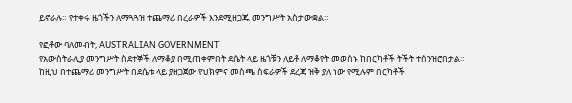ይኖራሉ። የተቀሩ ዜጎችን ለማጓጓዝ ተጨማሪ በረራዎች እንደሚዘጋጁ መንግሥት አስታውቋል።

የፎቶው ባለመብት, AUSTRALIAN GOVERNMENT
የአውስትራሊያ መንግሥት ስደተኞች ለማቆያ በሚጠቀምበት ደሴት ላይ ዜጎቹን ለይቶ ለማቆየት መወሰኑ ከበርካቶች ትችት ተሰንዝሮበታል።
ከዚህ በተጨማሪ መንግሥት በደሴቱ ላይ ያዘጋጀው የህክምና መስጫ ስፍራዎች ደረጃ ዝቅ ያለ ነው የሚሉም በርካቶች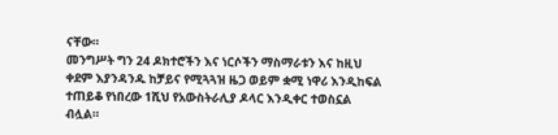ናቸው።
መንግሥት ግን 24 ዶክተሮችን እና ነርሶችን ማስማራቱን እና ከዚህ ቀደም እያንዳንዱ ከቻይና የሚጓጓዝ ዜጋ ወይም ቋሚ ነዋሪ እንዲከፍል ተጠይቆ የነበረው 1ሺህ የአውስትራሊያ ዶላር እንዲቀር ተወስኗል ብሏል።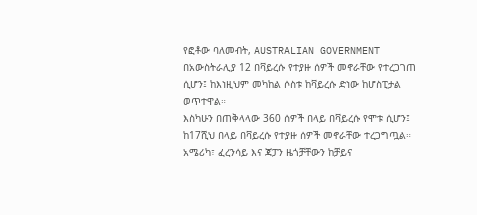የፎቶው ባለመብት, AUSTRALIAN GOVERNMENT
በአውስትራሊያ 12 በቫይረሱ የተያዙ ሰዎች መኖራቸው የተረጋገጠ ሲሆን፤ ከእነዚህም መካከል ሶስቱ ከቫይረሱ ድነው ከሆስፒታል ወጥተዋል።
እስካሁን በጠቅላላው 360 ሰዎች በላይ በቫይረሱ የሞቱ ሲሆን፤ ከ17ሺህ በላይ በቫይረሱ የተያዙ ሰዎች መኖራቸው ተረጋግጧል።
አሜሪካ፣ ፈረንሳይ እና ጃፓን ዜጎቻቸውን ከቻይና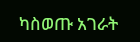ካስወጡ አገራት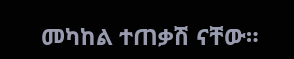መካከል ተጠቃሽ ናቸው።